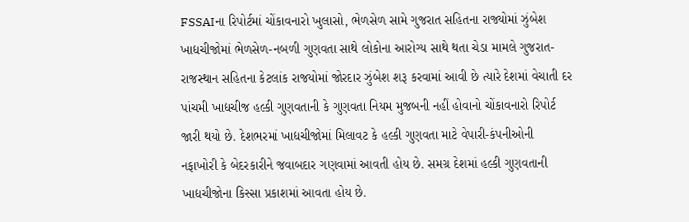FSSAIના રિપોર્ટમાં ચોંકાવનારો ખુલાસો, ભેળસેળ સામે ગુજરાત સહિતના રાજ્યોમાં ઝુંબેશ
ખાદ્યચીજોમાં ભેળસેળ-નબળી ગુણવતા સાથે લોકોના આરોગ્ય સાથે થતા ચેડા મામલે ગુજરાત-રાજસ્થાન સહિતના કેટલાંક રાજયોમાં જોરદાર ઝુંબેશ શરૂ કરવામાં આવી છે ત્યારે દેશમાં વેચાતી દર પાંચમી ખાદ્યચીજ હલ્કી ગુણવતાની કે ગુણવતા નિયમ મુજબની નહીં હોવાનો ચોંકાવનારો રિપોર્ટ જારી થયો છે. દેશભરમાં ખાદ્યચીજોમાં મિલાવટ કે હલ્કી ગુણવતા માટે વેપારી-કંપનીઓની નફાખોરી કે બેદરકારીને જવાબદાર ગણવામાં આવતી હોય છે. સમગ્ર દેશમાં હલ્કી ગુણવતાની ખાદ્યચીજોના કિસ્સા પ્રકાશમાં આવતા હોય છે.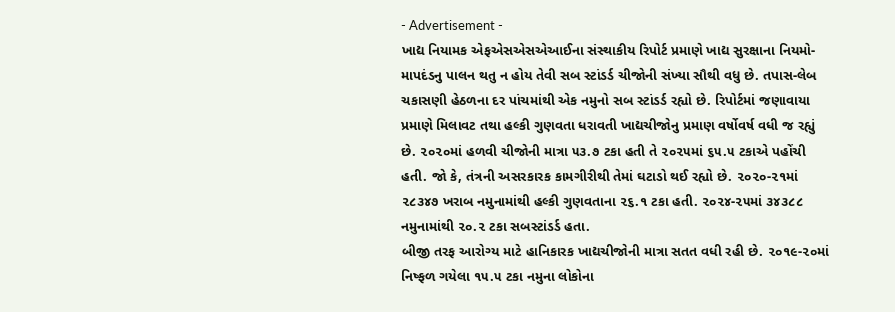- Advertisement -
ખાદ્ય નિયામક એફએસએસએઆઈના સંસ્થાકીય રિપોર્ટ પ્રમાણે ખાદ્ય સુરક્ષાના નિયમો-માપદંડનુ પાલન થતુ ન હોય તેવી સબ સ્ટાંડર્ડ ચીજોની સંખ્યા સૌથી વધુ છે. તપાસ-લેબ ચકાસણી હેઠળના દર પાંચમાંથી એક નમુનો સબ સ્ટાંડર્ડ રહ્યો છે. રિપોર્ટમાં જણાવાયા પ્રમાણે મિલાવટ તથા હલ્કી ગુણવતા ધરાવતી ખાદ્યચીજોનુ પ્રમાણ વર્ષોવર્ષ વધી જ રહ્યું છે. ૨૦૨૦માં હળવી ચીજોની માત્રા ૫૩.૭ ટકા હતી તે ૨૦૨૫માં ૬૫.૫ ટકાએ પહોંચી હતી. જો કે, તંત્રની અસરકારક કામગીરીથી તેમાં ઘટાડો થઈ રહ્યો છે. ૨૦૨૦-૨૧માં ૨૮૩૪૭ ખરાબ નમુનામાંથી હલ્કી ગુણવતાના ૨૬.૧ ટકા હતી. ૨૦૨૪-૨૫માં ૩૪૩૮૮ નમુનામાંથી ૨૦.૨ ટકા સબસ્ટાંડર્ડ હતા.
બીજી તરફ આરોગ્ય માટે હાનિકારક ખાદ્યચીજોની માત્રા સતત વધી રહી છે. ૨૦૧૯-૨૦માં નિષ્ફળ ગયેલા ૧૫.૫ ટકા નમુના લોકોના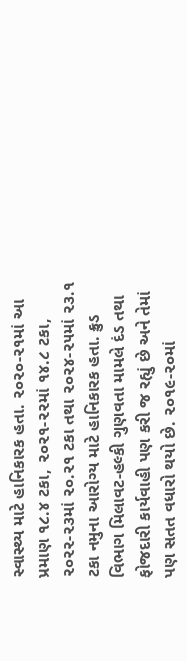સ્વાસ્થ્ય માટે હાનિકારક હતા. ૨૦૨૦-૨૧માં આ પ્રમાણ ૧૮.૪ ટકા, ૨૦૨૧-૨૨માં ૧૪.૮ ટકા, ૨૦૨૨-૨૩માં ૨૦.૨૧ ટકા તથા ૨૦૨૪-૨૫માં ૨૩.૧ ટકા નમુના આરોગ્ય માટે હાનિકારક હતા. ક્રુડ વિભાગ મિલાવટ-હલ્કી ગુણવતા મામલે દંડ તથા ફોજદારી કાર્યવાહી પણ કરી જ રહ્યું છે અને તેમાં પણ સતત વધારો થયો છે. ૨૦૧૯-૨૦માં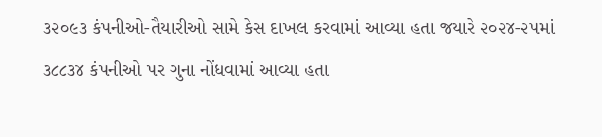૩૨૦૯૩ કંપનીઓ-તૈયારીઓ સામે કેસ દાખલ કરવામાં આવ્યા હતા જયારે ૨૦૨૪-૨૫માં ૩૮૮૩૪ કંપનીઓ પર ગુના નોંધવામાં આવ્યા હતા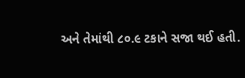અને તેમાંથી ૮૦.૯ ટકાને સજા થઈ હતી.